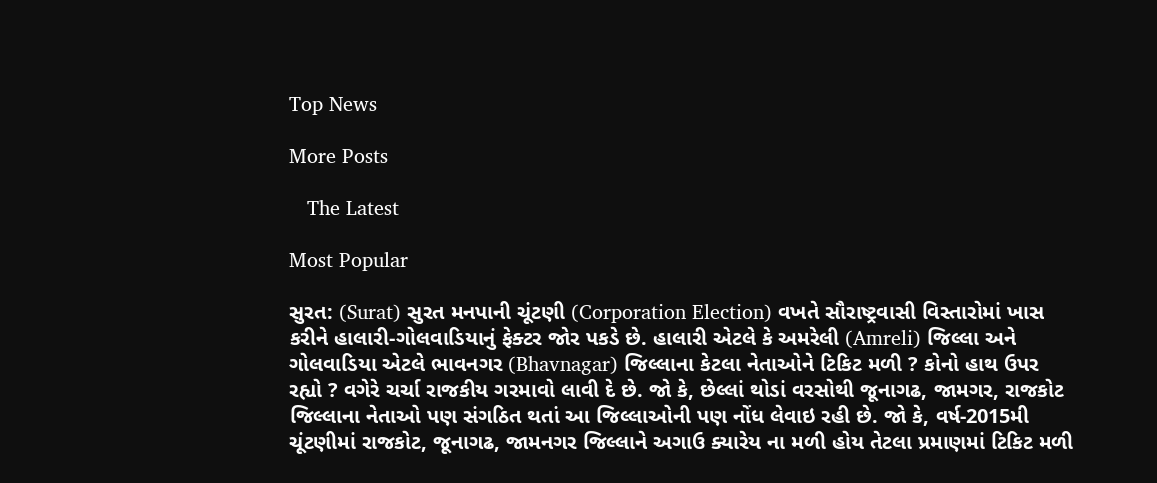Top News

More Posts

   The Latest

Most Popular

સુરત: (Surat) સુરત મનપાની ચૂંટણી (Corporation Election) વખતે સૌરાષ્ટ્રવાસી વિસ્તારોમાં ખાસ કરીને હાલારી-ગોલવાડિયાનું ફેક્ટર જોર પકડે છે. હાલારી એટલે કે અમરેલી (Amreli) જિલ્લા અને ગોલવાડિયા એટલે ભાવનગર (Bhavnagar) જિલ્લાના કેટલા નેતાઓને ટિકિટ મળી ? કોનો હાથ ઉપર રહ્યો ? વગેરે ચર્ચા રાજકીય ગરમાવો લાવી દે છે. જો કે, છેલ્લાં થોડાં વરસોથી જૂનાગઢ, જામગર, રાજકોટ જિલ્લાના નેતાઓ પણ સંગઠિત થતાં આ જિલ્લાઓની પણ નોંધ લેવાઇ રહી છે. જો કે, વર્ષ-2015મી ચૂંટણીમાં રાજકોટ, જૂનાગઢ, જામનગર જિલ્લાને અગાઉ ક્યારેય ના મળી હોય તેટલા પ્રમાણમાં ટિકિટ મળી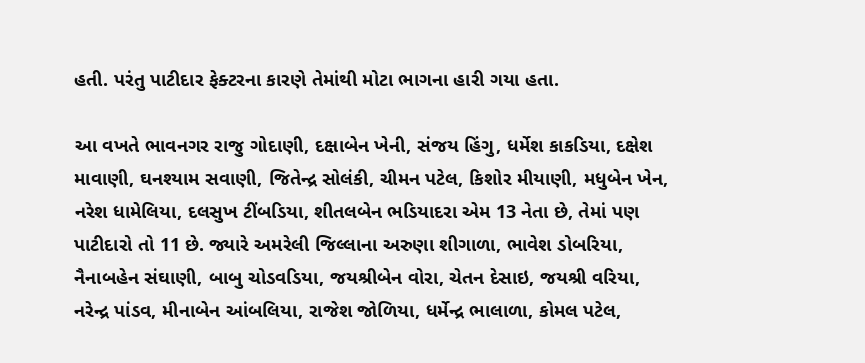હતી. પરંતુ પાટીદાર ફેક્ટરના કારણે તેમાંથી મોટા ભાગના હારી ગયા હતા.

આ વખતે ભાવનગર રાજુ ગોદાણી, દક્ષાબેન ખેની, સંજય હિંગુ, ધર્મેશ કાકડિયા, દક્ષેશ માવાણી, ઘનશ્યામ સવાણી, જિતેન્દ્ર સોલંકી, ચીમન પટેલ, કિશોર મીયાણી, મધુબેન ખેન, નરેશ ધામેલિયા, દલસુખ ટીંબડિયા, શીતલબેન ભડિયાદરા એમ 13 નેતા છે, તેમાં પણ પાટીદારો તો 11 છે. જ્યારે અમરેલી જિલ્લાના અરુણા શીગાળા, ભાવેશ ડોબરિયા, નૈનાબહેન સંઘાણી, બાબુ ચોડવડિયા, જયશ્રીબેન વોરા, ચેતન દેસાઇ, જયશ્રી વરિયા, નરેન્દ્ર પાંડવ, મીનાબેન આંબલિયા, રાજેશ જોળિયા, ધર્મેન્દ્ર ભાલાળા, કોમલ પટેલ,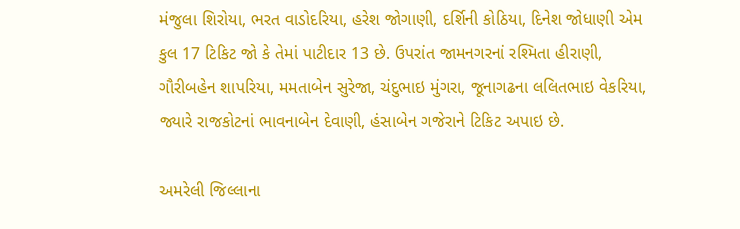મંજુલા શિરોયા, ભરત વાડોદરિયા, હરેશ જોગાણી, દર્શિની કોઠિયા, દિનેશ જોધાણી એમ કુલ 17 ટિકિટ જો કે તેમાં પાટીદાર 13 છે. ઉપરાંત જામનગરનાં રશ્મિતા હીરાણી, ગૌરીબહેન શાપરિયા, મમતાબેન સુરેજા, ચંદુભાઇ મુંગરા, જૂનાગઢના લલિતભાઇ વેકરિયા, જ્યારે રાજકોટનાં ભાવનાબેન દેવાણી, હંસાબેન ગજેરાને ટિકિટ અપાઇ છે.

અમરેલી જિલ્લાના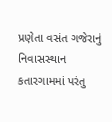પ્રણેતા વસંત ગજેરાનું નિવાસસ્થાન કતારગામમાં પરંતુ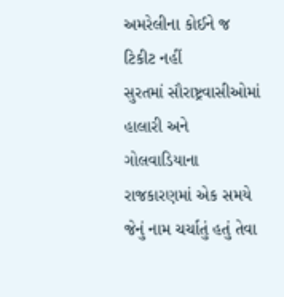અમરેલીના કોઈને જ ટિકીટ નહીં
સુરતમાં સૌરાષ્ટ્રવાસીઓમાં હાલારી અને ગોલવાડિયાના રાજકારણમાં એક સમયે જેનું નામ ચર્ચાતું હતું તેવા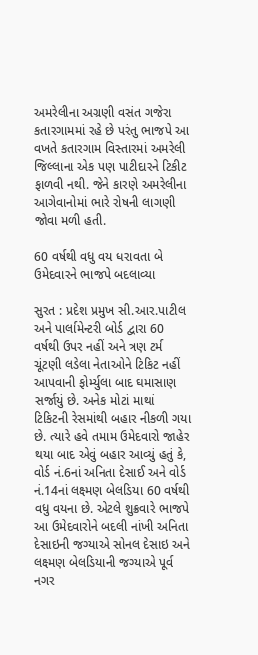અમરેલીના અગ્રણી વસંત ગજેરા કતારગામમાં રહે છે પરંતુ ભાજપે આ વખતે કતારગામ વિસ્તારમાં અમરેલી જિલ્લાના એક પણ પાટીદારને ટિકીટ ફાળવી નથી. જેને કારણે અમરેલીના આગેવાનોમાં ભારે રોષની લાગણી જોવા મળી હતી.

60 વર્ષથી વધુ વય ધરાવતા બે ઉમેદવારને ભાજપે બદલાવ્યા

સુરત : પ્રદેશ પ્રમુખ સી.આર.પાટીલ અને પાર્લામેન્ટરી બોર્ડ દ્વારા 60 વર્ષથી ઉપર નહીં અને ત્રણ ટર્મ ચૂંટણી લડેલા નેતાઓને ટિકિટ નહીં આપવાની ફોર્મ્યુલા બાદ ઘમાસાણ સર્જાયું છે. અનેક મોટાં માથાં ટિકિટની રેસમાંથી બહાર નીકળી ગયા છે. ત્યારે હવે તમામ ઉમેદવારો જાહેર થયા બાદ એવું બહાર આવ્યું હતું કે, વોર્ડ નં.6નાં અનિતા દેસાઈ અને વોર્ડ નં.14નાં લક્ષ્મણ બેલડિયા 60 વર્ષથી વધુ વયના છે. એટલે શુક્રવારે ભાજપે આ ઉમેદવારોને બદલી નાંખી અનિતા દેસાઇની જગ્યાએ સોનલ દેસાઇ અને લક્ષ્મણ બેલડિયાની જગ્યાએ પૂર્વ નગર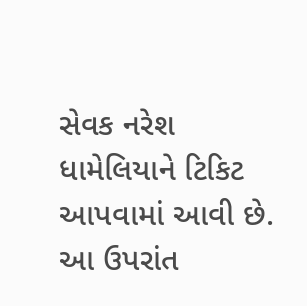સેવક નરેશ ધામેલિયાને ટિકિટ આપવામાં આવી છે. આ ઉપરાંત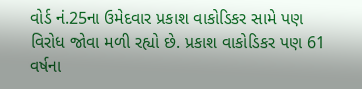વોર્ડ નં.25ના ઉમેદવાર પ્રકાશ વાકોડિકર સામે પણ વિરોધ જોવા મળી રહ્યો છે. પ્રકાશ વાકોડિકર પણ 61 વર્ષના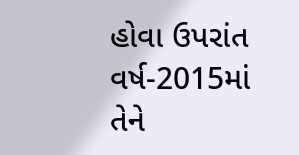હોવા ઉપરાંત વર્ષ-2015માં તેને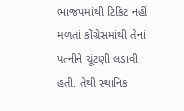ભાજપમાંથી ટિકિટ નહીં મળતાં કોંગ્રેસમાંથી તેનાં પત્નીને ચૂંટણી લડાવી હતી. તેથી સ્થાનિક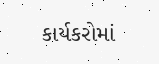કાર્યકરોમાં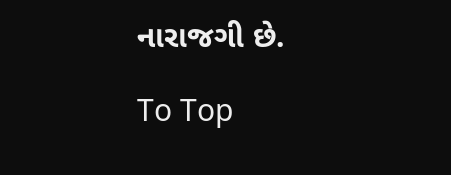નારાજગી છે.

To Top